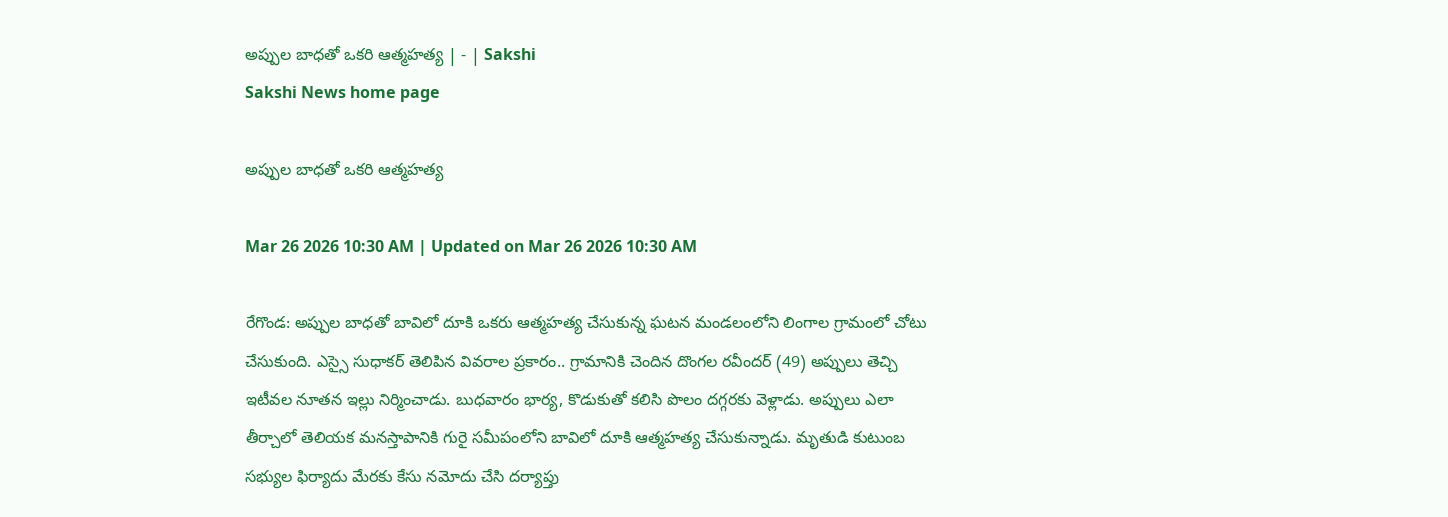అప్పుల బాధతో ఒకరి ఆత్మహత్య | - | Sakshi
Sakshi News home page

అప్పుల బాధతో ఒకరి ఆత్మహత్య

Mar 26 2026 10:30 AM | Updated on Mar 26 2026 10:30 AM

రేగొండ: అప్పుల బాధతో బావిలో దూకి ఒకరు ఆత్మహత్య చేసుకున్న ఘటన మండలంలోని లింగాల గ్రామంలో చోటు చేసుకుంది. ఎస్సై సుధాకర్‌ తెలిపిన వివరాల ప్రకారం.. గ్రామానికి చెందిన దొంగల రవీందర్‌ (49) అప్పులు తెచ్చి ఇటీవల నూతన ఇల్లు నిర్మించాడు. బుధవారం భార్య, కొడుకుతో కలిసి పొలం దగ్గరకు వెళ్లాడు. అప్పులు ఎలా తీర్చాలో తెలియక మనస్తాపానికి గురై సమీపంలోని బావిలో దూకి ఆత్మహత్య చేసుకున్నాడు. మృతుడి కుటుంబ సభ్యుల ఫిర్యాదు మేరకు కేసు నమోదు చేసి దర్యాప్తు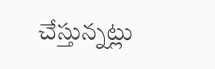చేస్తున్నట్లు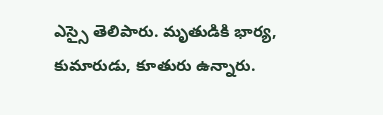ఎస్సై తెలిపారు. మృతుడికి భార్య, కుమారుడు, కూతురు ఉన్నారు.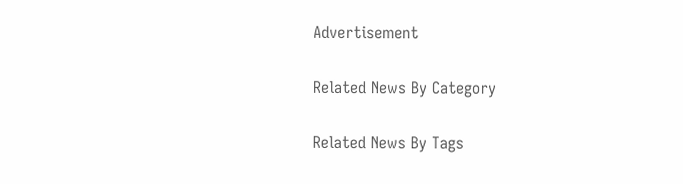Advertisement

Related News By Category

Related News By Tags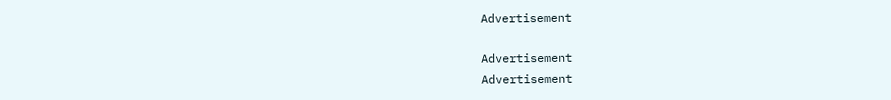Advertisement

Advertisement
Advertisement